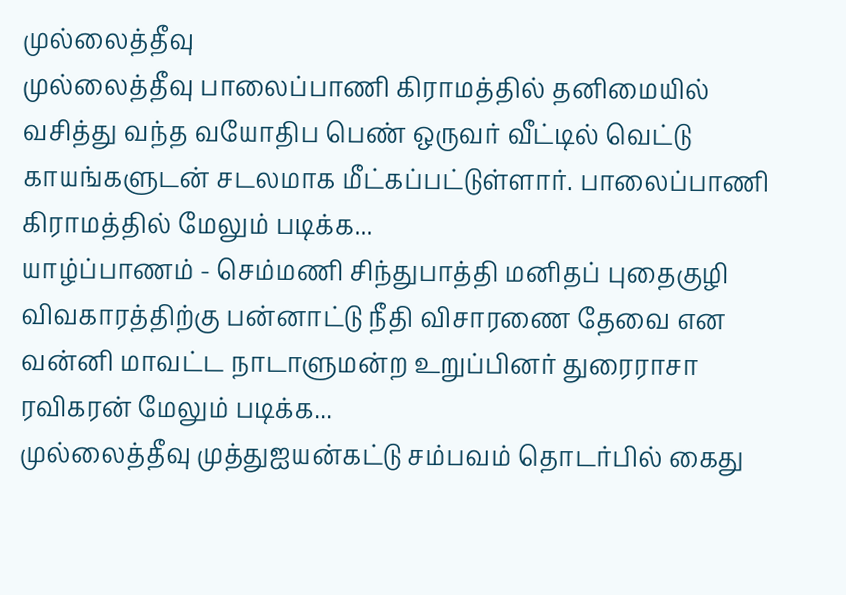முல்லைத்தீவு
முல்லைத்தீவு பாலைப்பாணி கிராமத்தில் தனிமையில் வசித்து வந்த வயோதிப பெண் ஒருவர் வீட்டில் வெட்டு காயங்களுடன் சடலமாக மீட்கப்பட்டுள்ளார். பாலைப்பாணி கிராமத்தில் மேலும் படிக்க...
யாழ்ப்பாணம் - செம்மணி சிந்துபாத்தி மனிதப் புதைகுழி விவகாரத்திற்கு பன்னாட்டு நீதி விசாரணை தேவை என வன்னி மாவட்ட நாடாளுமன்ற உறுப்பினர் துரைராசா ரவிகரன் மேலும் படிக்க...
முல்லைத்தீவு முத்துஐயன்கட்டு சம்பவம் தொடர்பில் கைது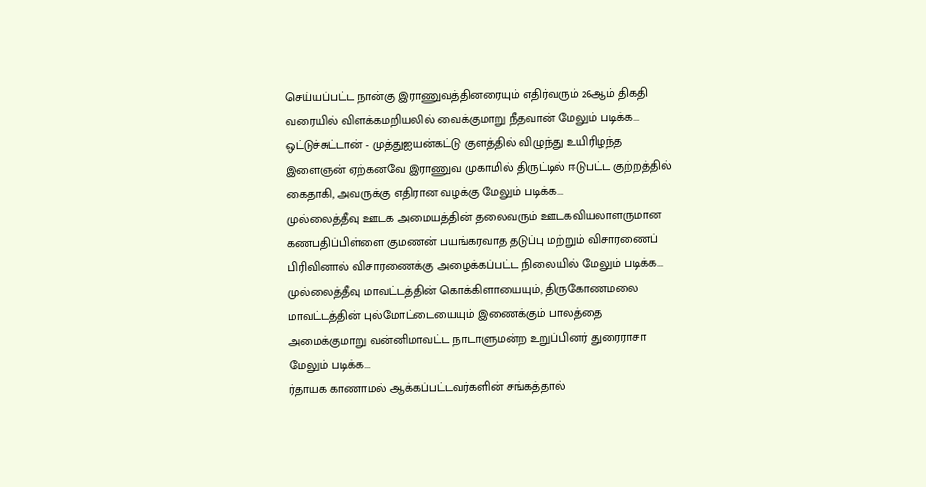செய்யப்பட்ட நான்கு இராணுவத்தினரையும் எதிர்வரும் 26ஆம் திகதி வரையில் விளக்கமறியலில் வைக்குமாறு நீதவான் மேலும் படிக்க...
ஒட்டுச்சுட்டான் - முத்துஐயன்கட்டு குளத்தில் விழுந்து உயிரிழந்த இளைஞன் ஏற்கனவே இராணுவ முகாமில் திருட்டில் ஈடுபட்ட குற்றத்தில் கைதாகி, அவருக்கு எதிரான வழக்கு மேலும் படிக்க...
முல்லைத்தீவு ஊடக அமையத்தின் தலைவரும் ஊடகவியலாளருமான கணபதிப்பிள்ளை குமணன் பயங்கரவாத தடுப்பு மற்றும் விசாரணைப் பிரிவினால் விசாரணைக்கு அழைக்கப்பட்ட நிலையில் மேலும் படிக்க...
முல்லைத்தீவு மாவட்டத்தின் கொக்கிளாயையும், திருகோணமலை மாவட்டத்தின் புல்மோட்டையையும் இணைக்கும் பாலத்தை அமைக்குமாறு வன்னிமாவட்ட நாடாளுமன்ற உறுப்பினர் துரைராசா மேலும் படிக்க...
ர்தாயக காணாமல் ஆக்கப்பட்டவர்களின் சங்கத்தால்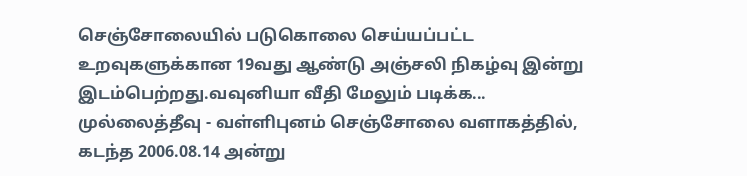செஞ்சோலையில் படுகொலை செய்யப்பட்ட உறவுகளுக்கான 19வது ஆண்டு அஞ்சலி நிகழ்வு இன்று இடம்பெற்றது.வவுனியா வீதி மேலும் படிக்க...
முல்லைத்தீவு - வள்ளிபுனம் செஞ்சோலை வளாகத்தில், கடந்த 2006.08.14 அன்று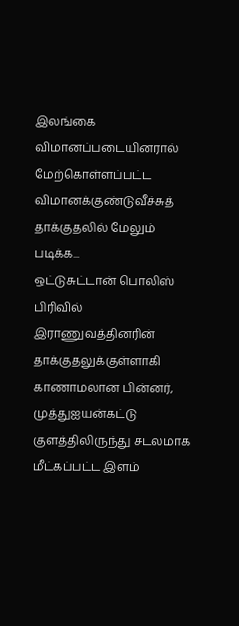இலங்கை விமானப்படையினரால் மேற்கொள்ளப்பட்ட விமானக்குண்டுவீச்சுத் தாக்குதலில் மேலும் படிக்க...
ஒட்டுசுட்டான் பொலிஸ் பிரிவில் இராணுவத்தினரின் தாக்குதலுக்குள்ளாகி காணாமலான பின்னர், முத்துஐயன்கட்டு குளத்திலிருந்து சடலமாக மீட்கப்பட்ட இளம்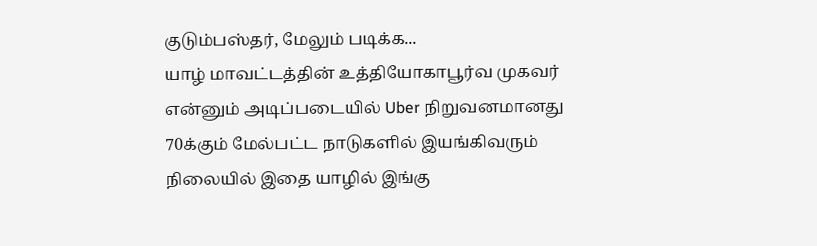குடும்பஸ்தர், மேலும் படிக்க...
யாழ் மாவட்டத்தின் உத்தியோகாபூர்வ முகவர் என்னும் அடிப்படையில் Uber நிறுவனமானது 70க்கும் மேல்பட்ட நாடுகளில் இயங்கிவரும் நிலையில் இதை யாழில் இங்கு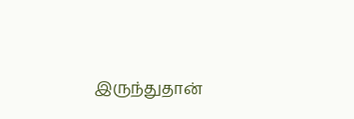இருந்துதான்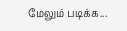மேலும் படிக்க...